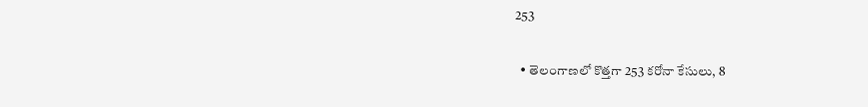253

  • తెలంగాణలో కొత్తగా 253 కరోనా కేసులు, 8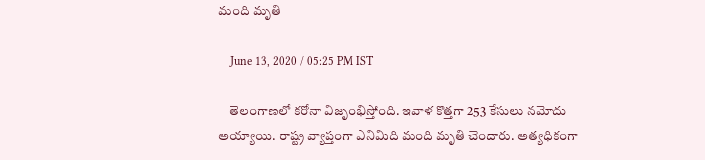మంది మృతి

    June 13, 2020 / 05:25 PM IST

    తెలంగాణలో కరోనా విజృంభిస్తోంది. ఇవాళ కొత్తగా 253 కేసులు నమోదు అయ్యాయి. రాష్ట్ర వ్యాప్తంగా ఎనిమిది మంది మృతి చెందారు. అత్యధికంగా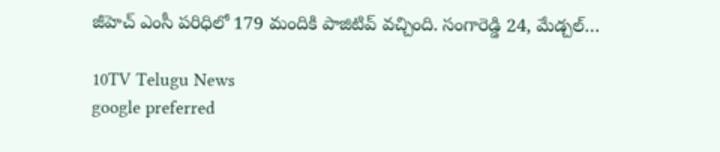జీహెచ్ ఎంసీ పరిధిలో 179 మందికి పాజిటివ్ వచ్చింది. సంగారెడ్డి 24, మేడ్చల్…

10TV Telugu News
google preferred